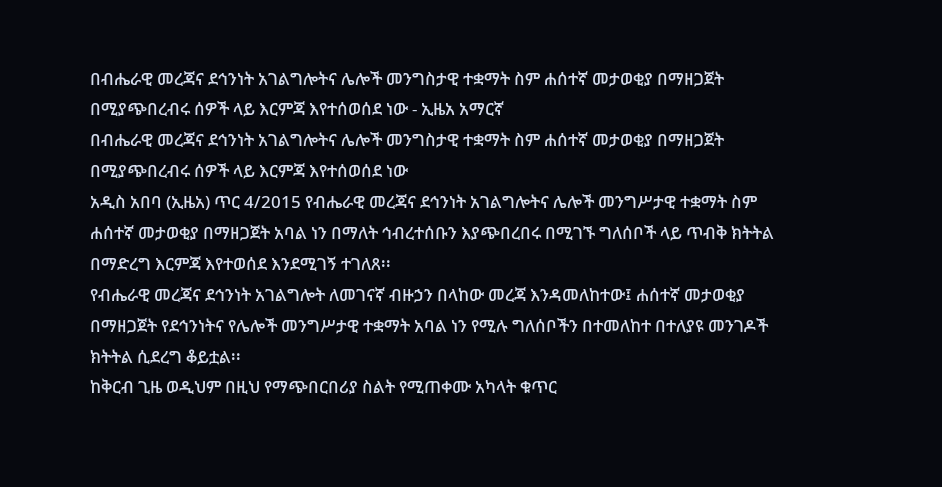በብሔራዊ መረጃና ደኅንነት አገልግሎትና ሌሎች መንግስታዊ ተቋማት ስም ሐሰተኛ መታወቂያ በማዘጋጀት በሚያጭበረብሩ ሰዎች ላይ እርምጃ እየተሰወሰደ ነው - ኢዜአ አማርኛ
በብሔራዊ መረጃና ደኅንነት አገልግሎትና ሌሎች መንግስታዊ ተቋማት ስም ሐሰተኛ መታወቂያ በማዘጋጀት በሚያጭበረብሩ ሰዎች ላይ እርምጃ እየተሰወሰደ ነው
አዲስ አበባ (ኢዜአ) ጥር 4/2015 የብሔራዊ መረጃና ደኅንነት አገልግሎትና ሌሎች መንግሥታዊ ተቋማት ስም ሐሰተኛ መታወቂያ በማዘጋጀት አባል ነን በማለት ኅብረተሰቡን እያጭበረበሩ በሚገኙ ግለሰቦች ላይ ጥብቅ ክትትል በማድረግ እርምጃ እየተወሰደ እንደሚገኝ ተገለጸ፡፡
የብሔራዊ መረጃና ደኅንነት አገልግሎት ለመገናኛ ብዙኃን በላከው መረጃ እንዳመለከተው፤ ሐሰተኛ መታወቂያ በማዘጋጀት የደኅንነትና የሌሎች መንግሥታዊ ተቋማት አባል ነን የሚሉ ግለሰቦችን በተመለከተ በተለያዩ መንገዶች ክትትል ሲደረግ ቆይቷል፡፡
ከቅርብ ጊዜ ወዲህም በዚህ የማጭበርበሪያ ስልት የሚጠቀሙ አካላት ቁጥር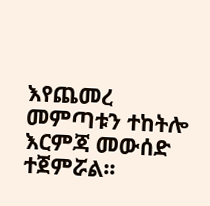እየጨመረ መምጣቱን ተከትሎ እርምጃ መውሰድ ተጀምሯል፡፡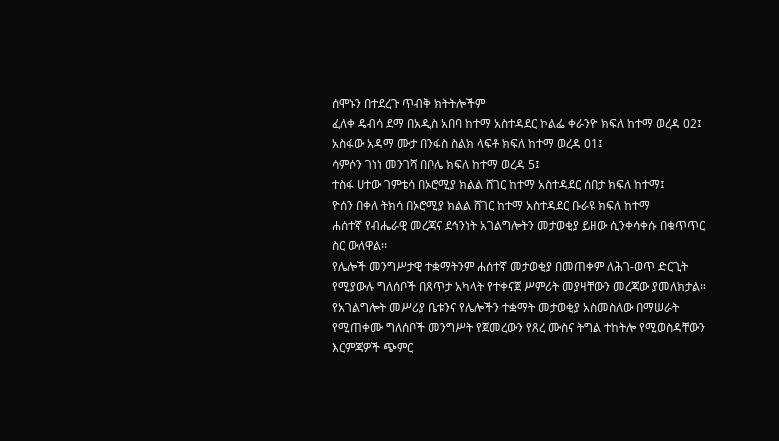ሰሞኑን በተደረጉ ጥብቅ ክትትሎችም
ፈለቀ ዴብሳ ደማ በአዲስ አበባ ከተማ አስተዳደር ኮልፌ ቀራንዮ ክፍለ ከተማ ወረዳ 02፤
አስፋው አዳማ ሙታ በንፋስ ስልክ ላፍቶ ክፍለ ከተማ ወረዳ 01፤
ሳምሶን ገነነ መንገሻ በቦሌ ክፍለ ከተማ ወረዳ 5፤
ተስፋ ሀተው ገምቴሳ በኦሮሚያ ክልል ሸገር ከተማ አስተዳደር ሰበታ ክፍለ ከተማ፤
ዮሰን በቀለ ትክሳ በኦሮሚያ ክልል ሸገር ከተማ አስተዳደር ቡራዩ ክፍለ ከተማ
ሐሰተኛ የብሔራዊ መረጃና ደኅንነት አገልግሎትን መታወቂያ ይዘው ሲንቀሳቀሱ በቁጥጥር ስር ውለዋል፡፡
የሌሎች መንግሥታዊ ተቋማትንም ሐሰተኛ መታወቂያ በመጠቀም ለሕገ-ወጥ ድርጊት የሚያውሉ ግለሰቦች በጸጥታ አካላት የተቀናጀ ሥምሪት መያዛቸውን መረጃው ያመለክታል።
የአገልግሎት መሥሪያ ቤቱንና የሌሎችን ተቋማት መታወቂያ አስመስለው በማሠራት የሚጠቀሙ ግለሰቦች መንግሥት የጀመረውን የጸረ ሙስና ትግል ተከትሎ የሚወስዳቸውን እርምጃዎች ጭምር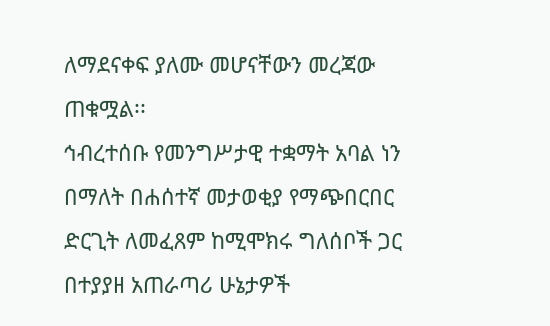ለማደናቀፍ ያለሙ መሆናቸውን መረጃው ጠቁሟል፡፡
ኅብረተሰቡ የመንግሥታዊ ተቋማት አባል ነን በማለት በሐሰተኛ መታወቂያ የማጭበርበር ድርጊት ለመፈጸም ከሚሞክሩ ግለሰቦች ጋር በተያያዘ አጠራጣሪ ሁኔታዎች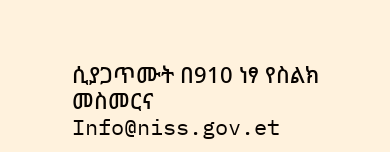ሲያጋጥሙት በ910 ነፃ የስልክ መስመርና Info@niss.gov.et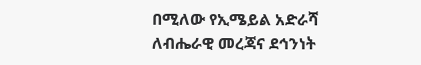በሚለው የኢሜይል አድራሻ ለብሔራዊ መረጃና ደኅንነት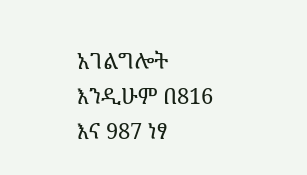አገልግሎት እንዲሁም በ816 እና 987 ነፃ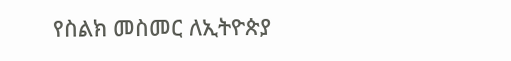የስልክ መስመር ለኢትዮጵያ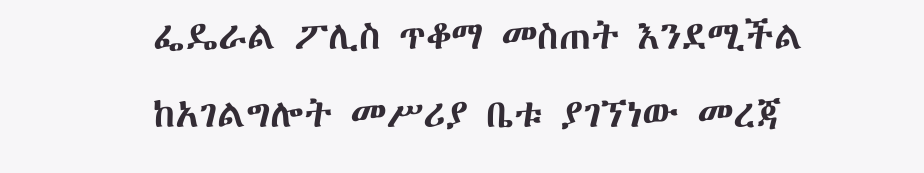ፌዴራል ፖሊስ ጥቆማ መስጠት እንደሚችል ከአገልግሎት መሥሪያ ቤቱ ያገኘነው መረጃ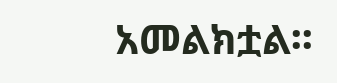አመልክቷል፡፡